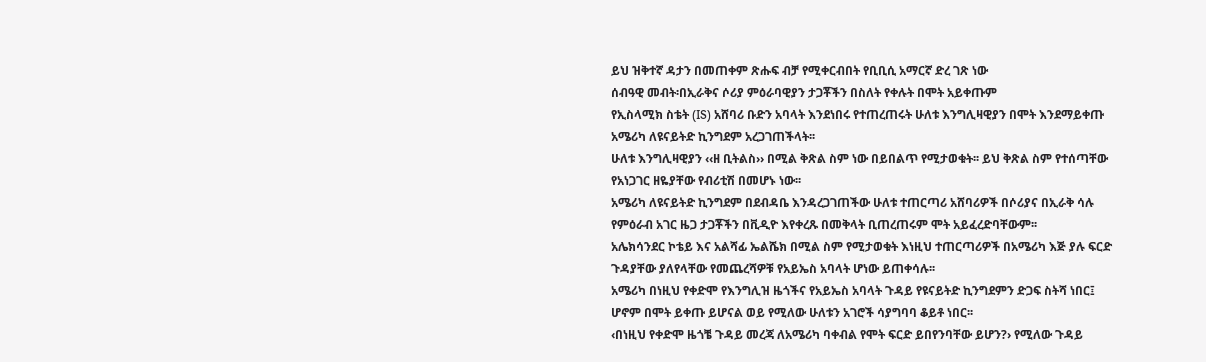ይህ ዝቅተኛ ዳታን በመጠቀም ጽሑፍ ብቻ የሚቀርብበት የቢቢሲ አማርኛ ድረ ገጽ ነው
ሰብዓዊ መብት፡በኢራቅና ሶሪያ ምዕራባዊያን ታጋቾችን በስለት የቀሉት በሞት አይቀጡም
የኢስላሚክ ስቴት (IS) አሸባሪ ቡድን አባላት እንደነበሩ የተጠረጠሩት ሁለቱ እንግሊዛዊያን በሞት እንደማይቀጡ አሜሪካ ለዩናይትድ ኪንግደም አረጋገጠችላት፡፡
ሁለቱ እንግሊዛዊያን ‹‹ዘ ቢትልስ›› በሚል ቅጽል ስም ነው በይበልጥ የሚታወቁት፡፡ ይህ ቅጽል ስም የተሰጣቸው የአነጋገር ዘዬያቸው የብሪቲሽ በመሆኑ ነው፡፡
አሜሪካ ለዩናይትድ ኪንግደም በደብዳቤ እንዳረጋገጠችው ሁለቱ ተጠርጣሪ አሸባሪዎች በሶሪያና በኢራቅ ሳሉ የምዕራብ አገር ዜጋ ታጋቾችን በቪዲዮ እየቀረጹ በመቅላት ቢጠረጠሩም ሞት አይፈረድባቸውም፡፡
አሌክሳንደር ኮቴይ እና አልሻፊ ኤልሼክ በሚል ስም የሚታወቁት እነዚህ ተጠርጣሪዎች በአሜሪካ እጅ ያሉ ፍርድ ጉዳያቸው ያለየላቸው የመጨረሻዎቹ የአይኤስ አባላት ሆነው ይጠቀሳሉ፡፡
አሜሪካ በነዚህ የቀድሞ የእንግሊዝ ዜጎችና የአይኤስ አባላት ጉዳይ የዩናይትድ ኪንግደምን ድጋፍ ስትሻ ነበር፤ ሆኖም በሞት ይቀጡ ይሆናል ወይ የሚለው ሁለቱን አገሮች ሳያግባባ ቆይቶ ነበር፡፡
‹በነዚህ የቀድሞ ዜጎቼ ጉዳይ መረጃ ለአሜሪካ ባቀብል የሞት ፍርድ ይበየንባቸው ይሆን?› የሚለው ጉዳይ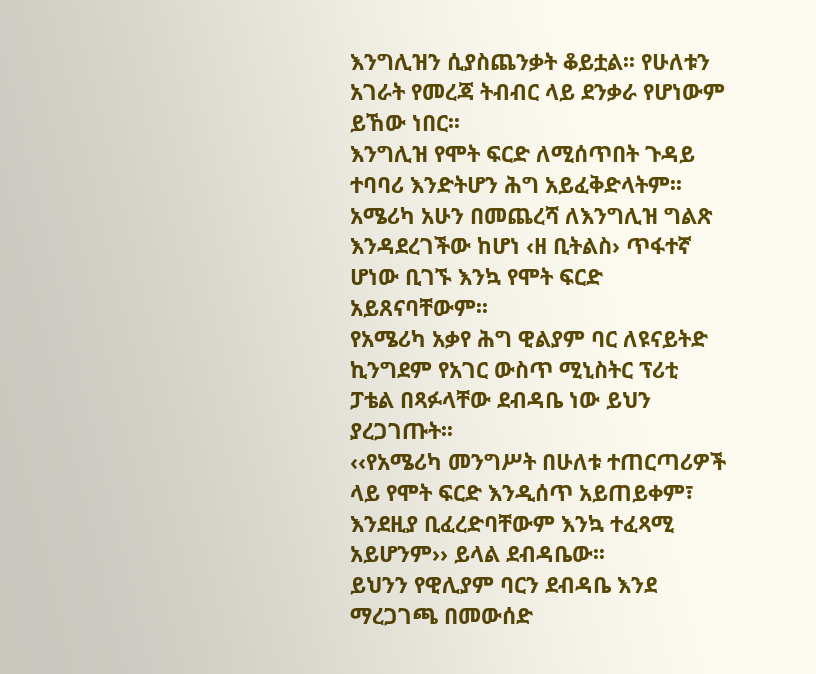እንግሊዝን ሲያስጨንቃት ቆይቷል፡፡ የሁለቱን አገራት የመረጃ ትብብር ላይ ደንቃራ የሆነውም ይኸው ነበር፡፡
እንግሊዝ የሞት ፍርድ ለሚሰጥበት ጉዳይ ተባባሪ እንድትሆን ሕግ አይፈቅድላትም፡፡
አሜሪካ አሁን በመጨረሻ ለእንግሊዝ ግልጽ እንዳደረገችው ከሆነ ‹ዘ ቢትልስ› ጥፋተኛ ሆነው ቢገኙ እንኳ የሞት ፍርድ አይጸናባቸውም፡፡
የአሜሪካ አቃየ ሕግ ዊልያም ባር ለዩናይትድ ኪንግደም የአገር ውስጥ ሚኒስትር ፕሪቲ ፓቴል በጻፉላቸው ደብዳቤ ነው ይህን ያረጋገጡት፡፡
‹‹የአሜሪካ መንግሥት በሁለቱ ተጠርጣሪዎች ላይ የሞት ፍርድ እንዲሰጥ አይጠይቀም፣ እንደዚያ ቢፈረድባቸውም እንኳ ተፈጻሚ አይሆንም›› ይላል ደብዳቤው፡፡
ይህንን የዊሊያም ባርን ደብዳቤ እንደ ማረጋገጫ በመውሰድ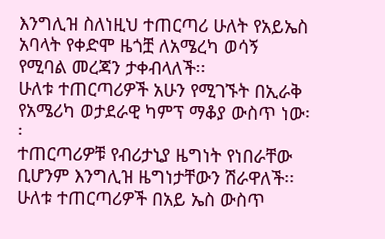እንግሊዝ ስለነዚህ ተጠርጣሪ ሁለት የአይኤስ አባላት የቀድሞ ዜጎቿ ለአሜረካ ወሳኝ የሚባል መረጃን ታቀብላለች፡፡
ሁለቱ ተጠርጣሪዎች አሁን የሚገኙት በኢራቅ የአሜሪካ ወታደራዊ ካምፕ ማቆያ ውስጥ ነው፡፡
ተጠርጣሪዎቹ የብሪታኒያ ዜግነት የነበራቸው ቢሆንም እንግሊዝ ዜግነታቸውን ሽራዋለች፡፡
ሁለቱ ተጠርጣሪዎች በአይ ኤስ ውስጥ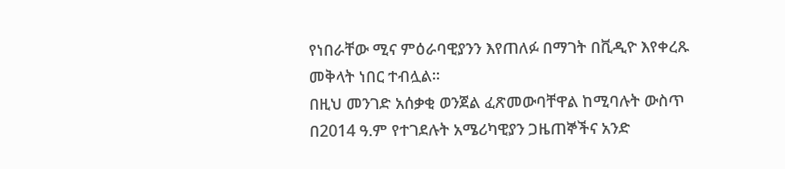የነበራቸው ሚና ምዕራባዊያንን እየጠለፉ በማገት በቪዲዮ እየቀረጹ መቅላት ነበር ተብሏል፡፡
በዚህ መንገድ አሰቃቂ ወንጀል ፈጽመውባቸዋል ከሚባሉት ውስጥ በ2014 ዓ.ም የተገደሉት አሜሪካዊያን ጋዜጠኞችና አንድ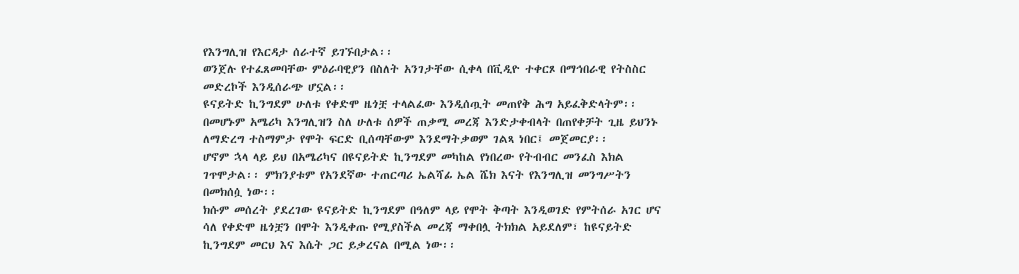የእንግሊዝ የእርዳታ ሰራተኛ ይገኙበታል፡፡
ወንጀሉ የተፈጸመባቸው ምዕራባዊያን በስለት አንገታቸው ሲቀላ በቪዲዮ ተቀርጾ በማኅበራዊ የትስስር መድረኮች እንዲሰራጭ ሆኗል፡፡
ዩናይትድ ኪንግደም ሁለቱ የቀድሞ ዜጎቿ ተላልፈው እንዲሰጧት መጠየቅ ሕግ አይፈቅድላትም፡፡
በመሆኑም አሜሪካ እንግሊዝን ስለ ሁለቱ ሰዎች ጠቃሚ መረጃ እንድታቀብላት በጠየቀቻት ጊዜ ይህንኑ ለማድረግ ተስማምታ የሞት ፍርድ ቢሰጣቸውም እንደማትቃወም ገልጻ ነበር፤ መጀመርያ፡፡
ሆኖም ኋላ ላይ ይህ በአሜሪካና በዩናይትድ ኪንግደም መካከል የነበረው የትብብር መንፈስ እክል ገጥሞታል፡፡ ምክንያቱም የአንደኛው ተጠርጣሪ ኤልሻፊ ኤል ሼክ እናት የእንግሊዝ መንግሥትን በመክሰሷ ነው፡፡
ክሱም መሰረት ያደረገው ዩናይትድ ኪንግደም በዓለም ላይ የሞት ቅጣት እንዲወገድ የምትሰራ አገር ሆና ሳለ የቀድሞ ዜጎቿን በሞት እንዲቀጡ የሚያስችል መረጃ ማቀበሏ ትክክል አይደለም፣ ከዩናይትድ ኪንግደም መርህ እና እሴት ጋር ይቃረናል በሚል ነው፡፡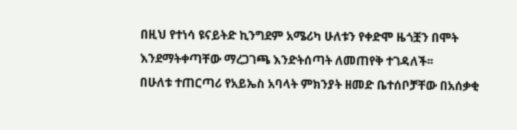በዚህ የተነሳ ዩናይትድ ኪንግደም አሜሪካ ሁለቱን የቀድሞ ዜጎቿን በሞት እንደማትቀጣቸው ማረጋገጫ እንድትሰጣት ለመጠየቅ ተገዳለች፡፡
በሁለቱ ተጠርጣሪ የአይኤስ አባላት ምክንያት ዘመድ ቤተሰቦቻቸው በአሰቃቂ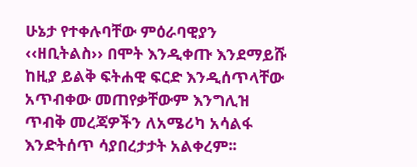ሁኔታ የተቀሉባቸው ምዕራባዊያን ‹‹ዘቢትልስ›› በሞት እንዲቀጡ እንደማይሹ ከዚያ ይልቅ ፍትሐዊ ፍርድ እንዲሰጥላቸው አጥብቀው መጠየቃቸውም እንግሊዝ ጥብቅ መረጃዎችን ለአሜሪካ አሳልፋ እንድትሰጥ ሳያበረታታት አልቀረም፡፡